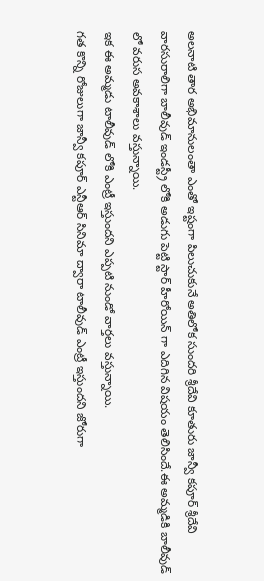అలనాటి తార అభిమానులంతా ఎంతో ఇష్టంగా పిలుచుకునే అతిలోక సుందరి శ్రీదేవి కూతురు జాన్వీ కపూర్ శ్రీదేవి వారసురాలిగా బాలీవుడ్ ఇండస్ట్రీ లోకి అడుగు పెట్టి స్టార్ హీరోయిన్ గా ఎదిగిన విషయం తెలిసిందే.ఈ అమ్మడికి బాలీవుడ్ లో వరుస అవకాశాలు వస్తున్నాయి.
ఇక ఈ అమ్మడు టాలీవుడ్ లోకి ఎంట్రీ ఇస్తుందని ఎప్పటి నుండో వార్తలు వస్తున్నాయి.
గత కొన్ని రోజులుగా జాన్వీ కపూర్ ఎన్టీఆర్ సినిమా ద్వారా టాలీవుడ్ ఎంట్రీ ఇస్తుందని జోరుగా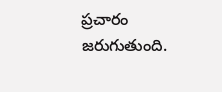ప్రచారం జరుగుతుంది.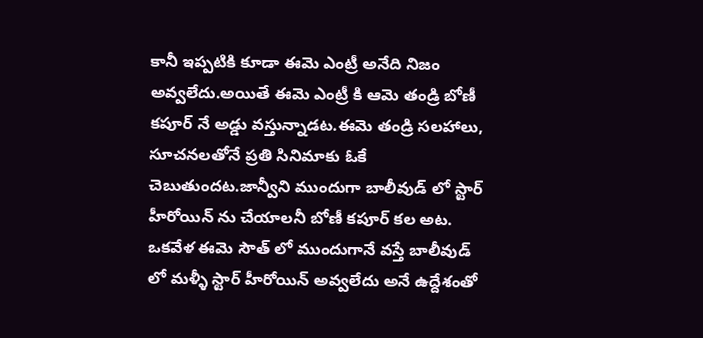కానీ ఇప్పటికి కూడా ఈమె ఎంట్రీ అనేది నిజం అవ్వలేదు.అయితే ఈమె ఎంట్రీ కి ఆమె తండ్రి బోణీ కపూర్ నే అడ్డు వస్తున్నాడట.ఈమె తండ్రి సలహాలు, సూచనలతోనే ప్రతి సినిమాకు ఓకే చెబుతుందట.జాన్వీని ముందుగా బాలీవుడ్ లో స్టార్ హీరోయిన్ ను చేయాలనీ బోణీ కపూర్ కల అట.
ఒకవేళ ఈమె సౌత్ లో ముందుగానే వస్తే బాలీవుడ్ లో మళ్ళీ స్టార్ హీరోయిన్ అవ్వలేదు అనే ఉద్దేశంతో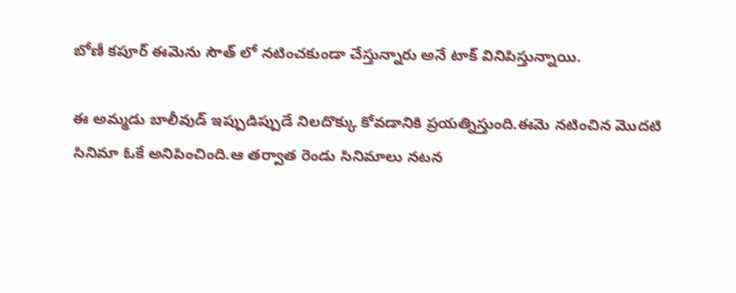బోణీ కపూర్ ఈమెను సౌత్ లో నటించకుండా చేస్తున్నారు అనే టాక్ వినిపిస్తున్నాయి.

ఈ అమ్మడు బాలీవుడ్ ఇప్పుడిప్పుడే నిలదొక్కు కోవడానికి ప్రయత్నిస్తుంది.ఈమె నటించిన మొదటి సినిమా ఓకే అనిపించింది.ఆ తర్వాత రెండు సినిమాలు నటన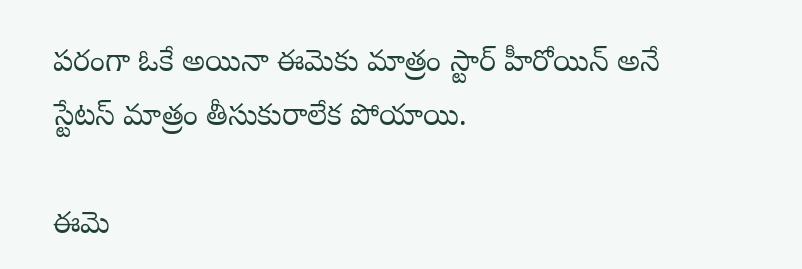పరంగా ఓకే అయినా ఈమెకు మాత్రం స్టార్ హీరోయిన్ అనే స్టేటస్ మాత్రం తీసుకురాలేక పోయాయి.

ఈమె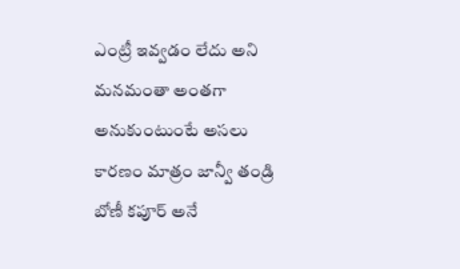ఎంట్రీ ఇవ్వడం లేదు అని మనమంతా అంతగా అనుకుంటుంటే అసలు కారణం మాత్రం జాన్వీ తండ్రి బోణీ కపూర్ అనే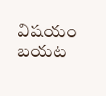విషయం బయట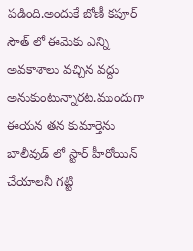పడింది.అందుకే బోణీ కపూర్ సౌత్ లో ఈమెకు ఎన్ని అవకాశాలు వచ్చిన వద్దు అనుకుంటున్నారట.ముందుగా ఈయన తన కుమార్తెను బాలీవుడ్ లో స్టార్ హీరోయిన్ చేయాలనీ గట్టి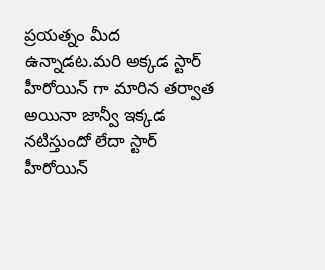ప్రయత్నం మీద ఉన్నాడట.మరి అక్కడ స్టార్ హీరోయిన్ గా మారిన తర్వాత అయినా జాన్వీ ఇక్కడ నటిస్తుందో లేదా స్టార్ హీరోయిన్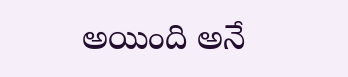అయింది అనే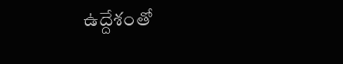ఉద్దేశంతో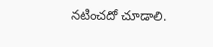నటించదో చూడాలి.